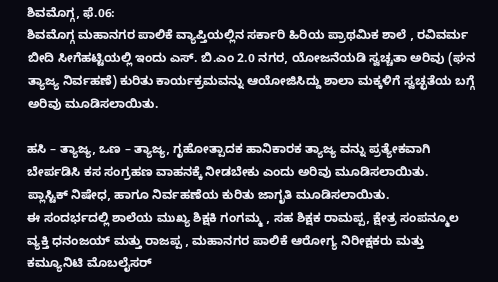ಶಿವಮೊಗ್ಗ, ಫೆ.06:
ಶಿವಮೊಗ್ಗ ಮಹಾನಗರ ಪಾಲಿಕೆ ವ್ಯಾಪ್ತಿಯಲ್ಲಿನ ಸರ್ಕಾರಿ ಹಿರಿಯ ಪ್ರಾಥಮಿಕ ಶಾಲೆ , ರವಿವರ್ಮ ಬೀದಿ ಸೀಗೆಹಟ್ಟಿಯಲ್ಲಿ ಇಂದು ಎಸ್. ಬಿ.ಎಂ 2.0 ನಗರ, ಯೋಜನೆಯಡಿ ಸ್ವಚ್ಚತಾ ಅರಿವು (ಘನ ತ್ಯಾಜ್ಯ ನಿರ್ವಹಣೆ) ಕುರಿತು ಕಾರ್ಯಕ್ರಮವನ್ನು ಆಯೋಜಿಸಿದ್ದು ಶಾಲಾ ಮಕ್ಕಳಿಗೆ ಸ್ವಚ್ಛತೆಯ ಬಗ್ಗೆ ಅರಿವು ಮೂಡಿಸಲಾಯಿತು.

ಹಸಿ – ತ್ಯಾಜ್ಯ, ಒಣ – ತ್ಯಾಜ್ಯ, ಗೃಹೋತ್ಪಾದಕ ಹಾನಿಕಾರಕ ತ್ಯಾಜ್ಯ ವನ್ನು ಪ್ರತ್ಯೇಕವಾಗಿ ಬೇರ್ಪಡಿಸಿ ಕಸ ಸಂಗ್ರಹಣ ವಾಹನಕ್ಕೆ ನೀಡಬೇಕು ಎಂದು ಅರಿವು ಮೂಡಿಸಲಾಯಿತು.
ಪ್ಲಾಸ್ಟಿಕ್ ನಿಷೇಧ, ಹಾಗೂ ನಿರ್ವಹಣೆಯ ಕುರಿತು ಜಾಗೃತಿ ಮೂಡಿಸಲಾಯಿತು.
ಈ ಸಂದರ್ಭದಲ್ಲಿ ಶಾಲೆಯ ಮುಖ್ಯ ಶಿಕ್ಷಕಿ ಗಂಗಮ್ಮ , ಸಹ ಶಿಕ್ಷಕ ರಾಮಪ್ಪ, ಕ್ಷೇತ್ರ ಸಂಪನ್ಮೂಲ ವ್ಯಕ್ತಿ ಧನಂಜಯ್ ಮತ್ತು ರಾಜಪ್ಪ , ಮಹಾನಗರ ಪಾಲಿಕೆ ಆರೋಗ್ಯ ನಿರೀಕ್ಷಕರು ಮತ್ತು ಕಮ್ಯೂನಿಟಿ ಮೊಬಲೈಸರ್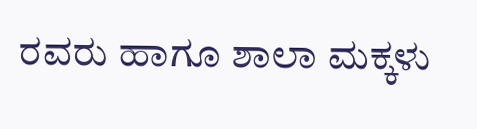ರವರು ಹಾಗೂ ಶಾಲಾ ಮಕ್ಕಳು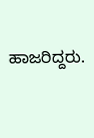ಹಾಜರಿದ್ದರು.